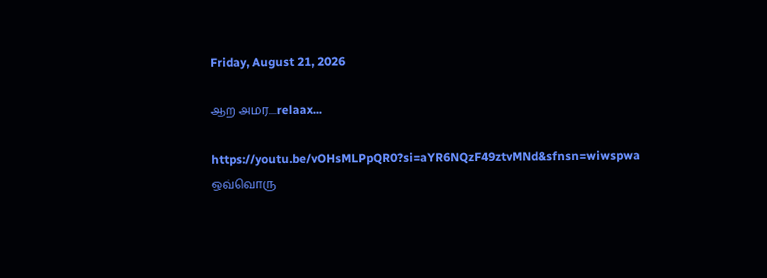Friday, August 21, 2026

ஆற அமர....relaax...

https://youtu.be/vOHsMLPpQR0?si=aYR6NQzF49ztvMNd&sfnsn=wiwspwa
ஒவ்வொரு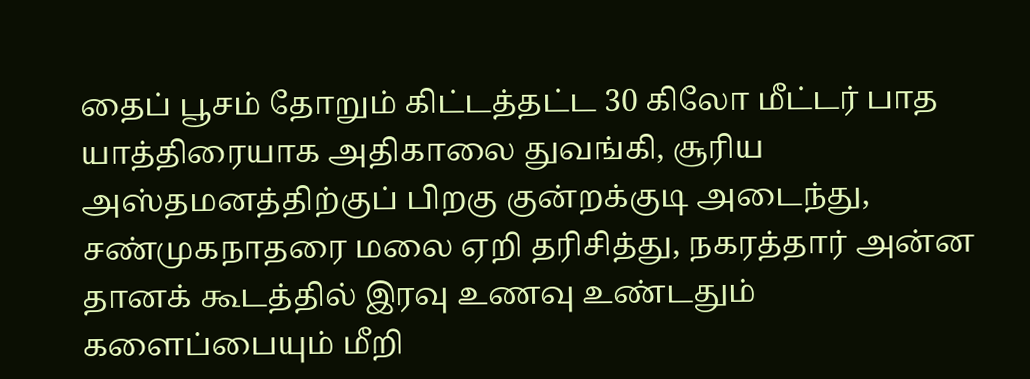தைப் பூசம் தோறும் கிட்டத்தட்ட 30 கிலோ மீட்டர் பாத யாத்திரையாக அதிகாலை துவங்கி, சூரிய அஸ்தமனத்திற்குப் பிறகு குன்றக்குடி அடைந்து, சண்முகநாதரை மலை ஏறி தரிசித்து, நகரத்தார் அன்ன தானக் கூடத்தில் இரவு உணவு உண்டதும் களைப்பையும் மீறி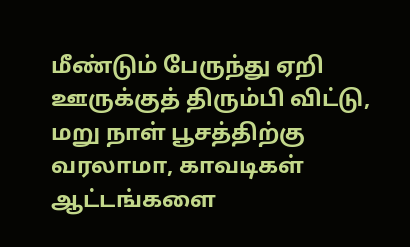மீண்டும் பேருந்து ஏறி ஊருக்குத் திரும்பி விட்டு, மறு நாள் பூசத்திற்கு வரலாமா, காவடிகள் ஆட்டங்களை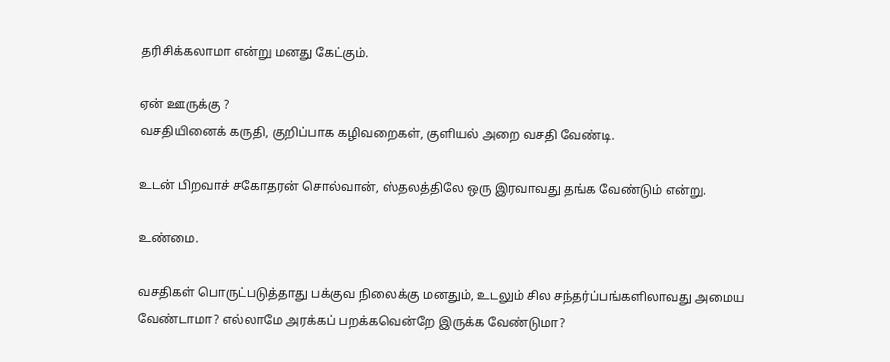தரிசிக்கலாமா என்று மனது கேட்கும்.

ஏன் ஊருக்கு ?
வசதியினைக் கருதி, குறிப்பாக கழிவறைகள், குளியல் அறை வசதி வேண்டி.

உடன் பிறவாச் சகோதரன் சொல்வான், ஸ்தலத்திலே ஒரு இரவாவது தங்க வேண்டும் என்று.

உண்மை.

வசதிகள் பொருட்படுத்தாது பக்குவ நிலைக்கு மனதும், உடலும் சில சந்தர்ப்பங்களிலாவது அமைய வேண்டாமா? எல்லாமே அரக்கப் பறக்கவென்றே இருக்க வேண்டுமா?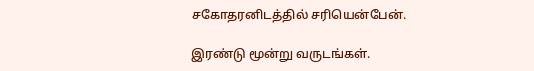சகோதரனிடத்தில் சரியென்பேன்.

இரண்டு மூன்று வருடங்கள்.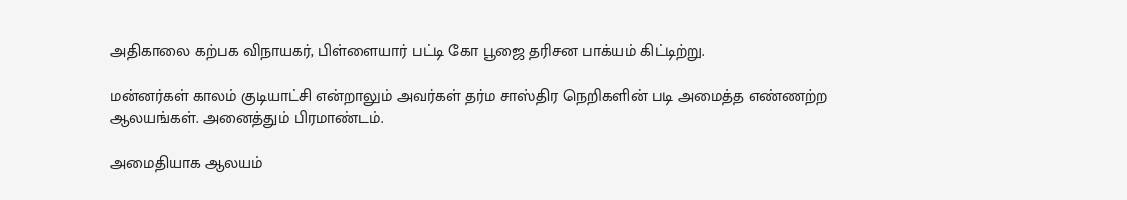அதிகாலை கற்பக விநாயகர், பிள்ளையார் பட்டி கோ பூஜை தரிசன பாக்யம் கிட்டிற்று.

மன்னர்கள் காலம் குடியாட்சி என்றாலும் அவர்கள் தர்ம சாஸ்திர நெறிகளின் படி அமைத்த எண்ணற்ற ஆலயங்கள். அனைத்தும் பிரமாண்டம்.

அமைதியாக ஆலயம்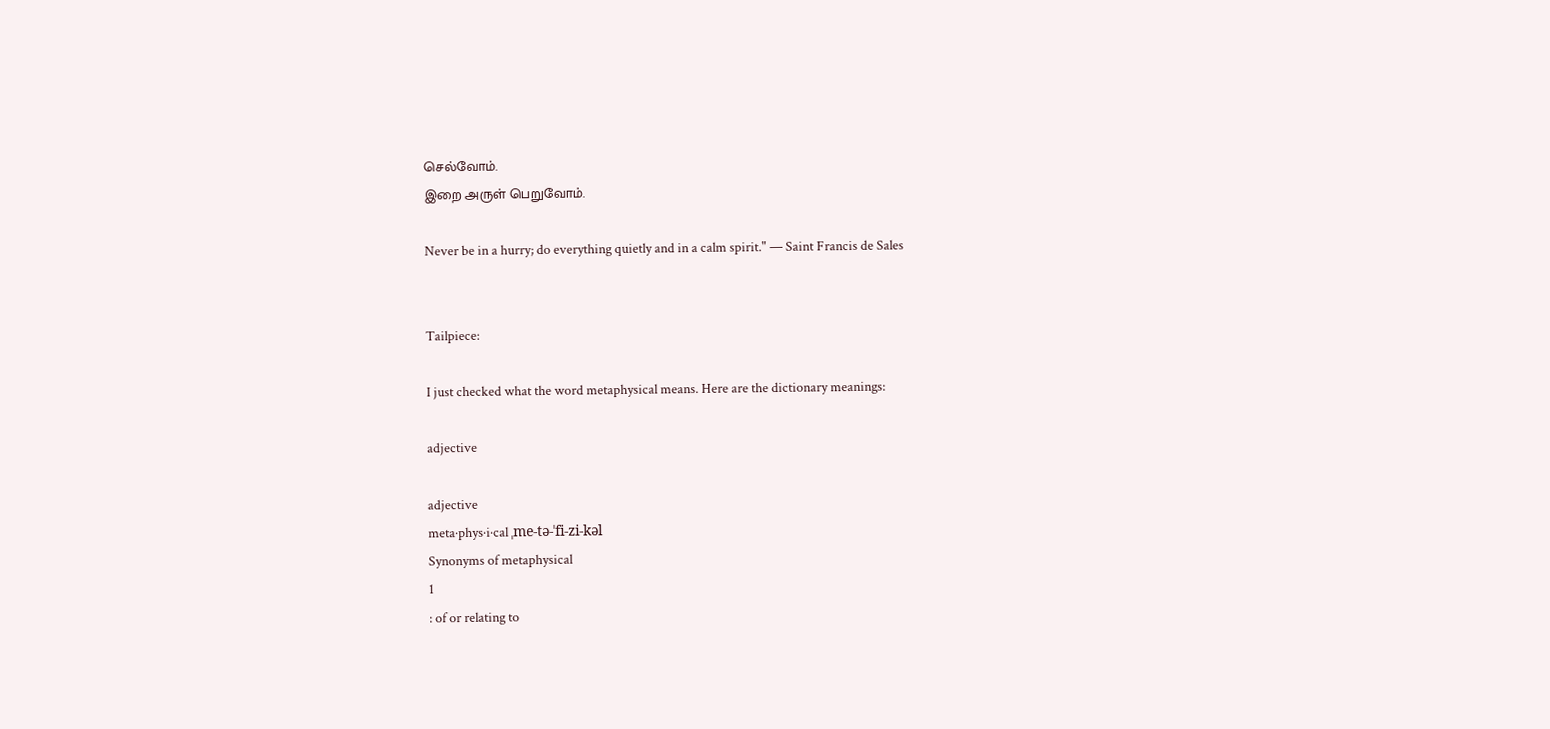செல்வோம்.
இறை அருள் பெறுவோம்.

Never be in a hurry; do everything quietly and in a calm spirit." — Saint Francis de Sales


Tailpiece:

I just checked what the word metaphysical means. Here are the dictionary meanings:

adjective

adjective
meta·phys·i·cal ˌme-tə-ˈfi-zi-kəl
Synonyms of metaphysical
1
: of or relating to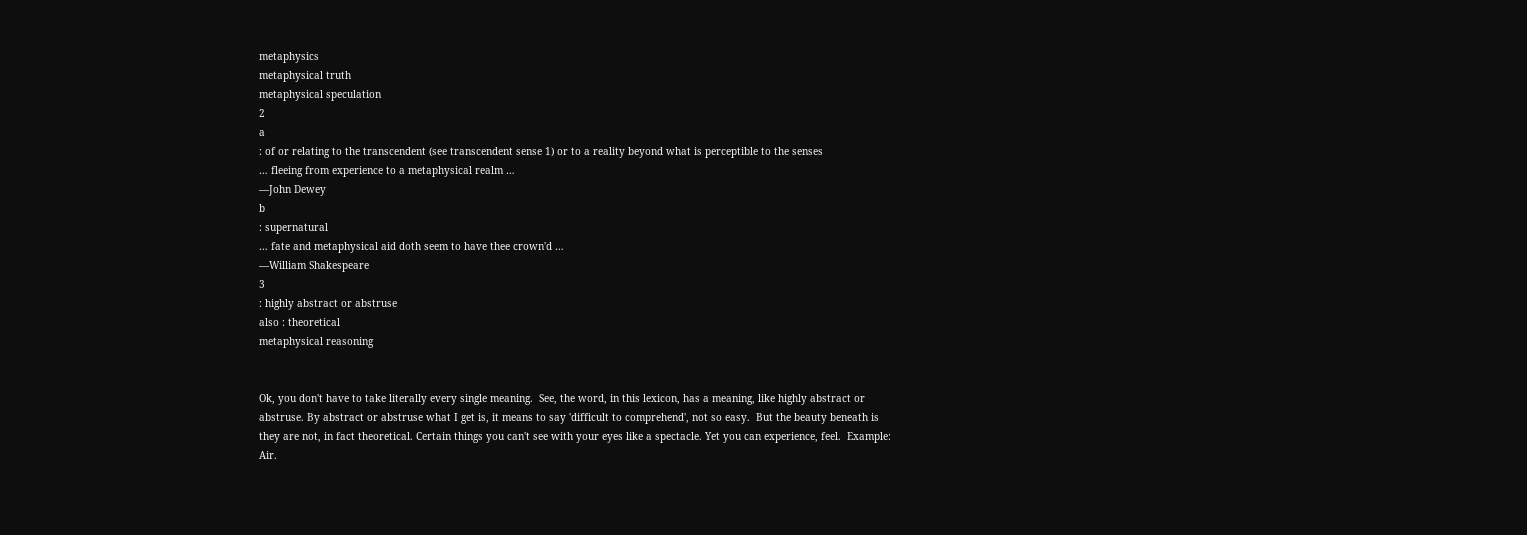metaphysics
metaphysical truth
metaphysical speculation
2
a
: of or relating to the transcendent (see transcendent sense 1) or to a reality beyond what is perceptible to the senses
… fleeing from experience to a metaphysical realm …
—John Dewey
b
: supernatural
… fate and metaphysical aid doth seem to have thee crown'd …
—William Shakespeare
3
: highly abstract or abstruse
also : theoretical
metaphysical reasoning


Ok, you don't have to take literally every single meaning.  See, the word, in this lexicon, has a meaning, like highly abstract or abstruse. By abstract or abstruse what I get is, it means to say 'difficult to comprehend', not so easy.  But the beauty beneath is they are not, in fact theoretical. Certain things you can't see with your eyes like a spectacle. Yet you can experience, feel.  Example: Air.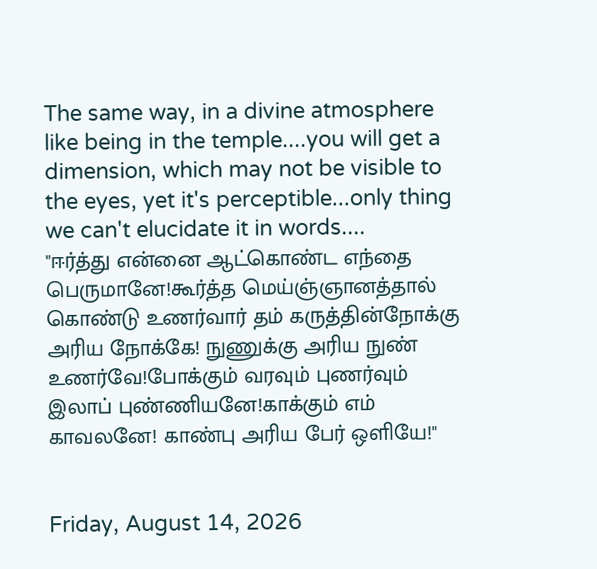The same way, in a divine atmosphere like being in the temple....you will get a dimension, which may not be visible to the eyes, yet it's perceptible...only thing we can't elucidate it in words....
"ஈர்த்து என்னை ஆட்கொண்ட எந்தை பெருமானே!கூர்த்த மெய்ஞ்ஞானத்தால் கொண்டு உணர்வார் தம் கருத்தின்நோக்கு அரிய நோக்கே! நுணுக்கு அரிய நுண் உணர்வே!போக்கும் வரவும் புணர்வும் இலாப் புண்ணியனே!காக்கும் எம் காவலனே! காண்பு அரிய பேர் ஒளியே!"


Friday, August 14, 2026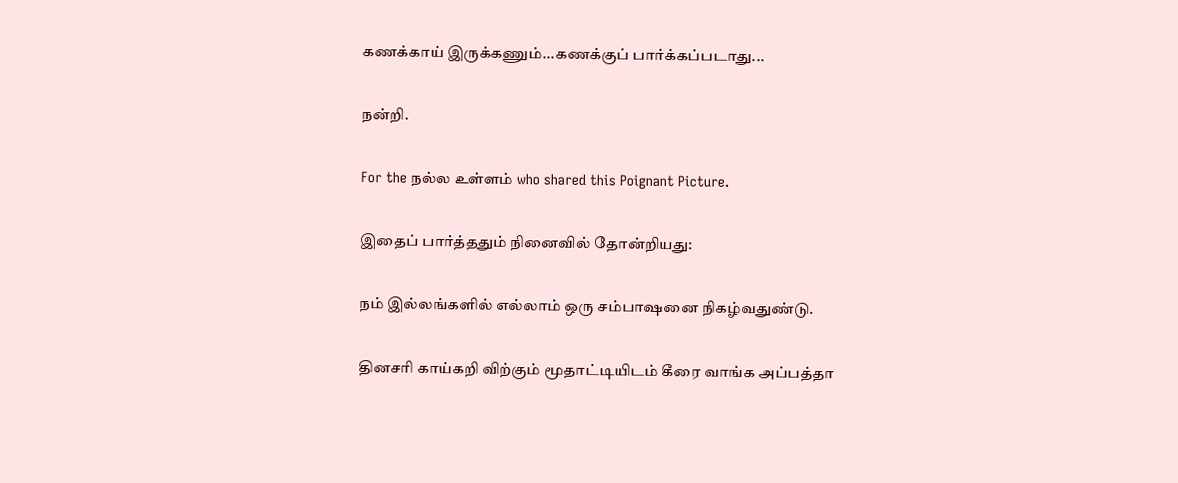கணக்காய் இருக்கணும்...கணக்குப் பார்க்கப்படாது...

நன்றி.

For the நல்ல உள்ளம் who shared this Poignant Picture.

இதைப் பார்த்ததும் நினைவில் தோன்றியது:

நம் இல்லங்களில் எல்லாம் ஒரு சம்பாஷனை நிகழ்வதுண்டு.

தினசரி காய்கறி விற்கும் மூதாட்டியிடம் கீரை வாங்க அப்பத்தா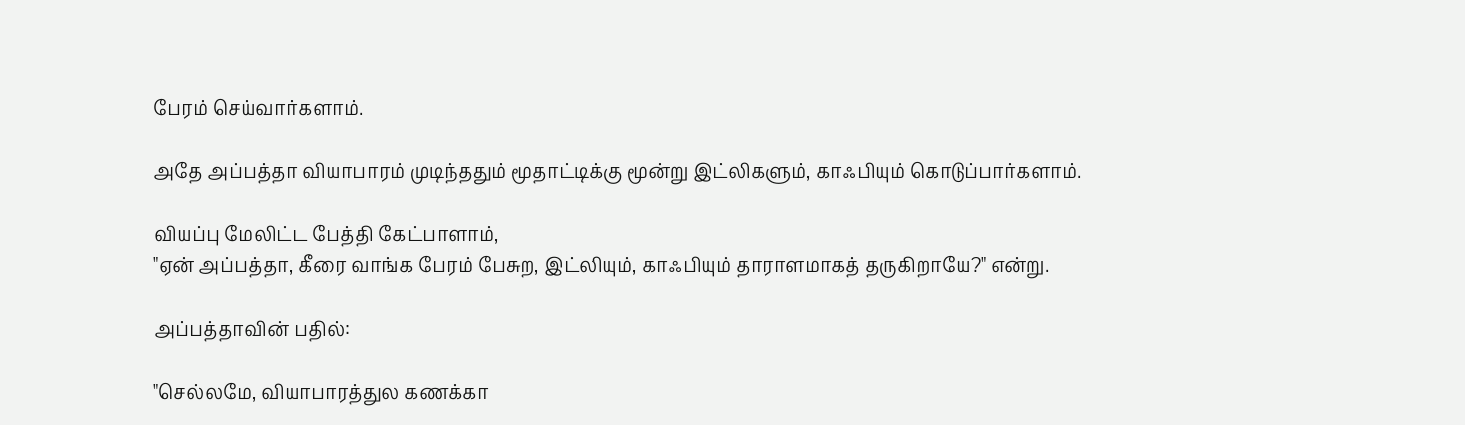பேரம் செய்வார்களாம்.

அதே அப்பத்தா வியாபாரம் முடிந்ததும் மூதாட்டிக்கு மூன்று இட்லிகளும், காஃபியும் கொடுப்பார்களாம்.

வியப்பு மேலிட்ட பேத்தி கேட்பாளாம்,
"ஏன் அப்பத்தா, கீரை வாங்க பேரம் பேசுற, இட்லியும், காஃபியும் தாராளமாகத் தருகிறாயே?" என்று.

அப்பத்தாவின் பதில்:

"செல்லமே, வியாபாரத்துல கணக்கா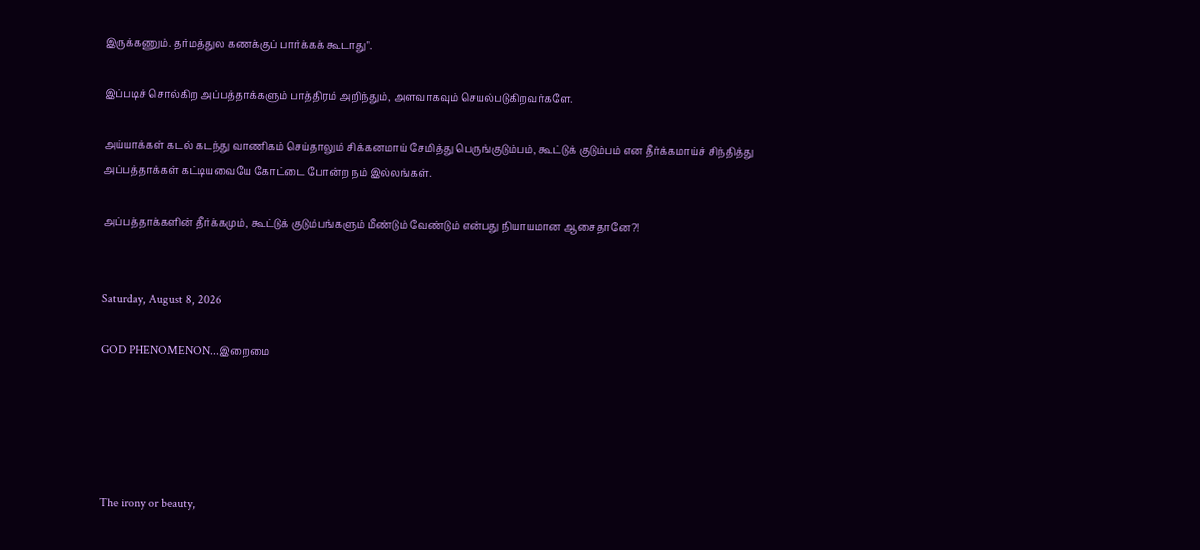இருக்கணும். தர்மத்துல கணக்குப் பார்க்கக் கூடாது".

இப்படிச் சொல்கிற அப்பத்தாக்களும் பாத்திரம் அறிந்தும், அளவாகவும் செயல்படுகிறவர்களே.

அய்யாக்கள் கடல் கடந்து வாணிகம் செய்தாலும் சிக்கனமாய் சேமித்து பெருங்குடும்பம், கூட்டுக் குடும்பம் என தீர்க்கமாய்ச் சிந்தித்து அப்பத்தாக்கள் கட்டியவையே கோட்டை போன்ற நம் இல்லங்கள்.

அப்பத்தாக்களின் தீர்க்கமும், கூட்டுக் குடும்பங்களும் மீண்டும் வேண்டும் என்பது நியாயமான ஆசைதானே?!


Saturday, August 8, 2026

GOD PHENOMENON...இறைமை





The irony or beauty,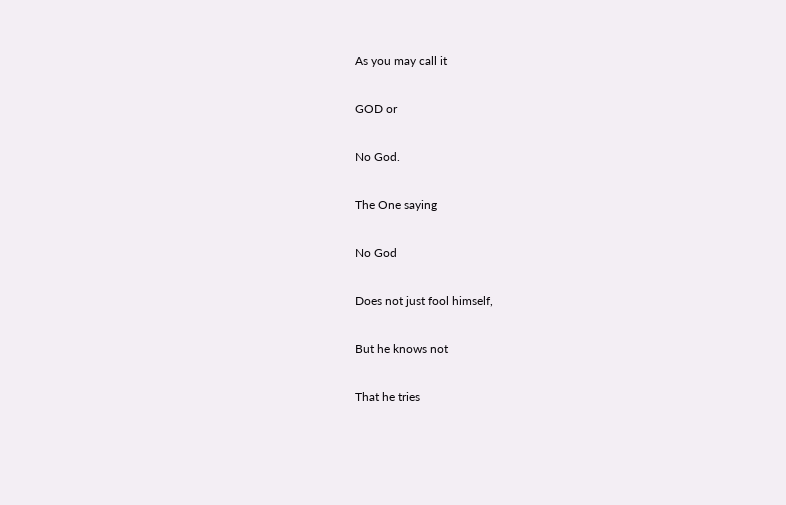As you may call it

GOD or

No God.

The One saying

No God

Does not just fool himself,

But he knows not

That he tries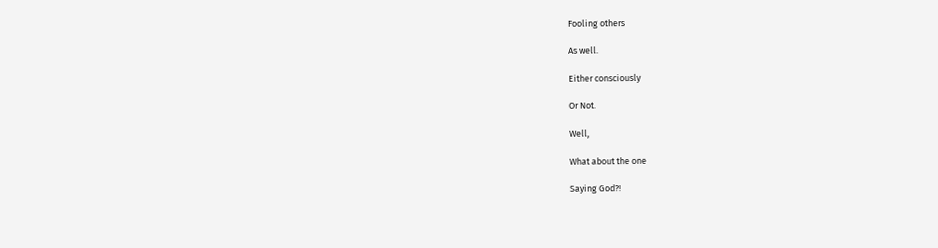Fooling others

As well.

Either consciously

Or Not.

Well,

What about the one

Saying God?!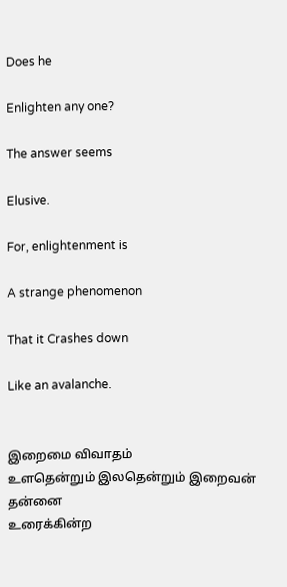Does he

Enlighten any one?

The answer seems

Elusive.

For, enlightenment is

A strange phenomenon

That it Crashes down

Like an avalanche.


இறைமை விவாதம்
உளதென்றும் இலதென்றும் இறைவன் தன்னை
உரைக்கின்ற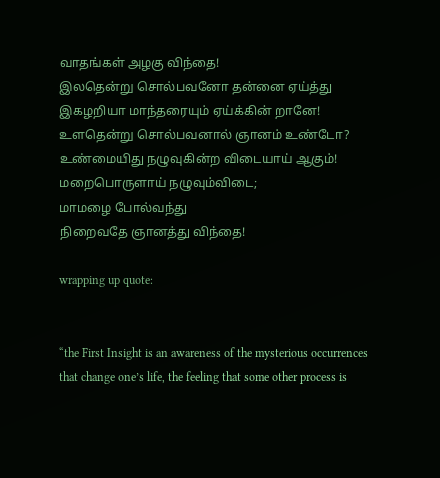வாதங்கள் அழகு விந்தை!
இலதென்று சொல்பவனோ தன்னை ஏய்த்து
இகழறியா மாந்தரையும் ஏய்க்கின் றானே!
உளதென்று சொல்பவனால் ஞானம் உண்டோ?
உண்மையிது நழுவுகின்ற விடையாய் ஆகும்!
மறைபொருளாய் நழுவும்விடை;
மாமழை போல்வந்து
நிறைவதே ஞானத்து விந்தை!

wrapping up quote:


“the First Insight is an awareness of the mysterious occurrences that change one’s life, the feeling that some other process is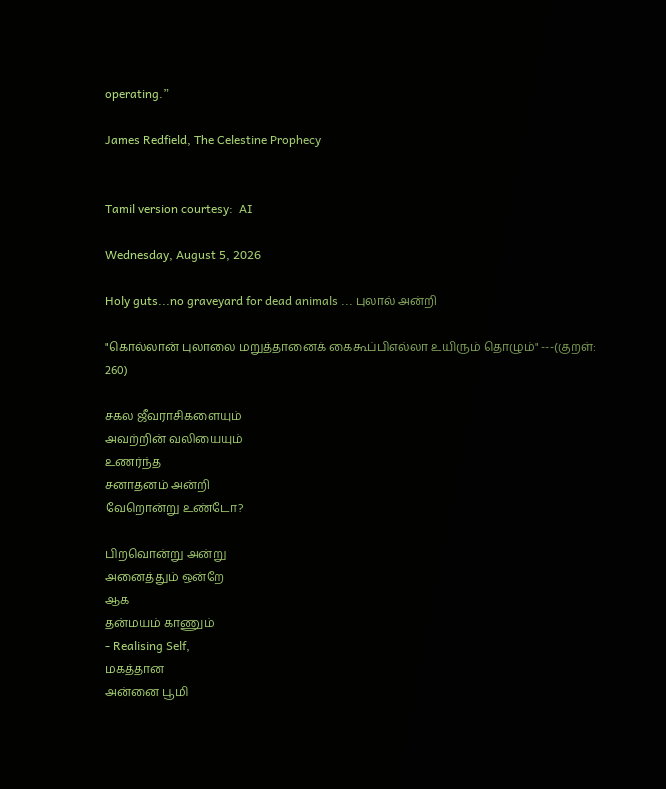operating.”

James Redfield, The Celestine Prophecy


Tamil version courtesy:  AI

Wednesday, August 5, 2026

Holy guts...no graveyard for dead animals ... புலால் அன்றி

"கொல்லான் புலாலை மறுத்தானைக் கைகூப்பிஎல்லா உயிரும் தொழும்" ---(குறள்: 260)

சகல ஜீவராசிகளையும்
அவற்றின் வலியையும்
உணர்ந்த
சனாதனம் அன்றி
வேறொன்று உண்டோ?

பிறவொன்று அன்று
அனைத்தும் ஒன்றே
ஆக
தன்மயம் காணும்
- Realising Self,
மகத்தான
அன்னை பூமி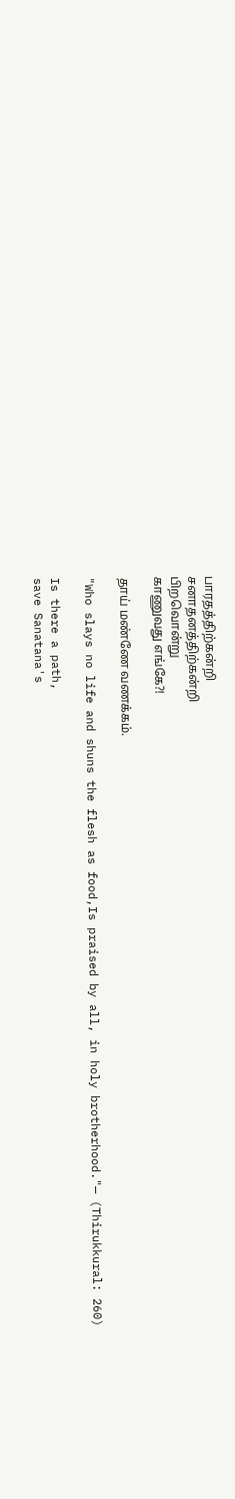பாரதத்திற்கன்றி
சனாதனத்திற்கன்றி
பிறவொன்று
காணுவது எங்கே?!

தாய் மண்ணே வணக்கம்.

"Who slays no life and shuns the flesh as food,Is praised by all, in holy brotherhood."— (Thirukkural: 260)

Is there a path,
save Sanatana's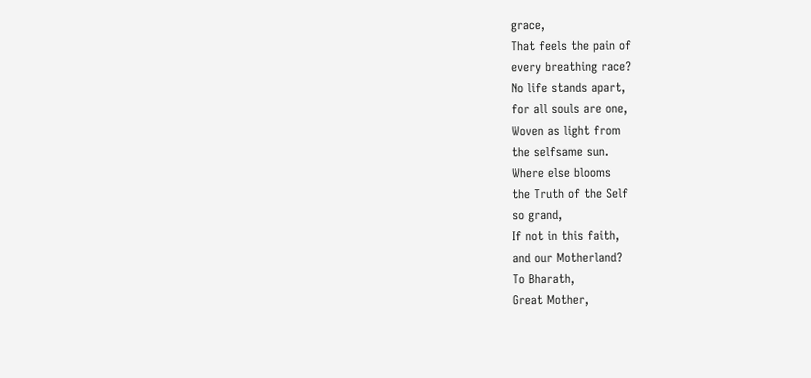grace,
That feels the pain of
every breathing race?
No life stands apart,
for all souls are one,
Woven as light from
the selfsame sun.
Where else blooms
the Truth of the Self
so grand,
If not in this faith,
and our Motherland?
To Bharath,
Great Mother,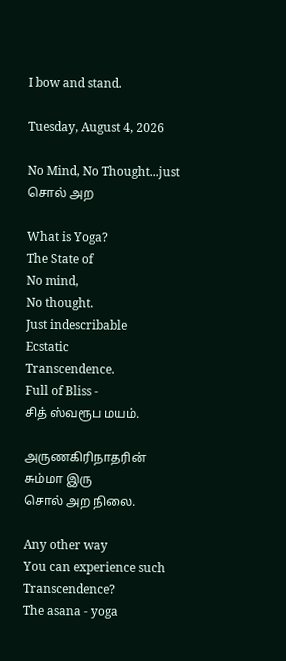I bow and stand.

Tuesday, August 4, 2026

No Mind, No Thought...just சொல் அற

What is Yoga?
The State of
No mind,
No thought.
Just indescribable
Ecstatic
Transcendence.
Full of Bliss -
சித் ஸ்வரூப மயம்.

அருணகிரிநாதரின்
சும்மா இரு
சொல் அற நிலை.

Any other way
You can experience such
Transcendence?
The asana - yoga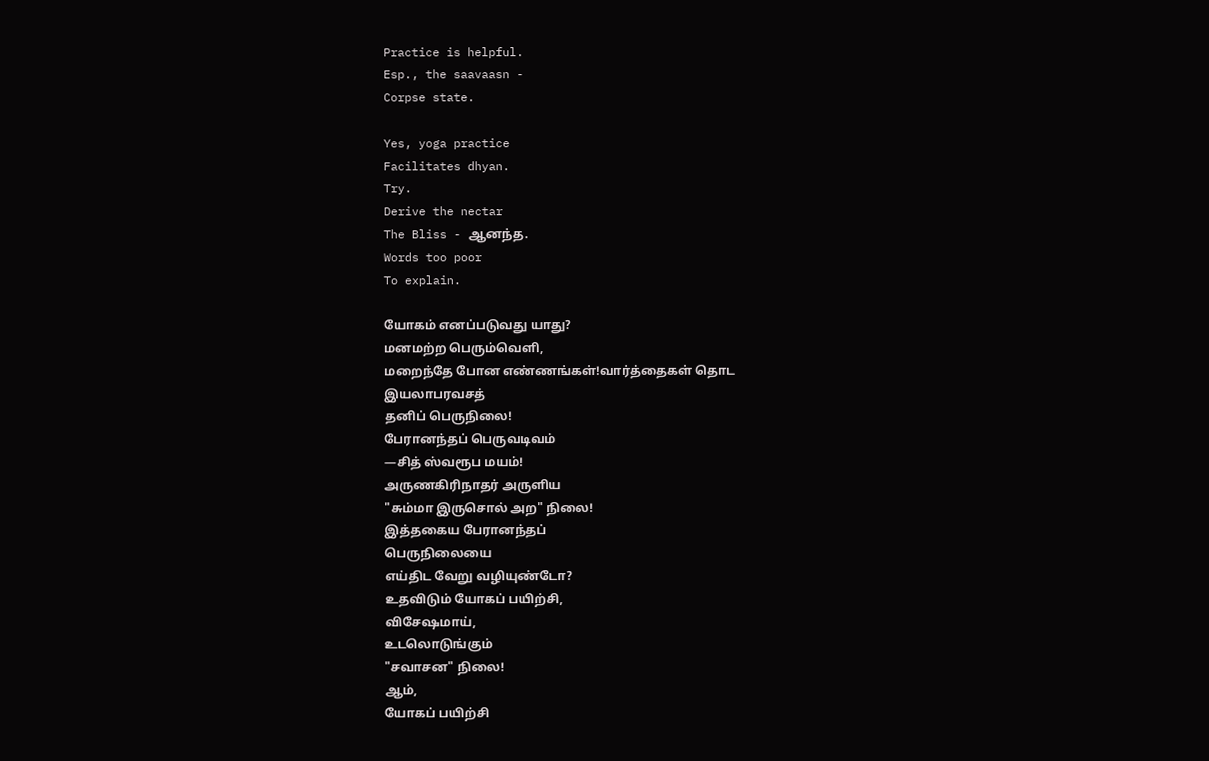Practice is helpful.
Esp., the saavaasn -
Corpse state.

Yes, yoga practice
Facilitates dhyan.
Try.
Derive the nectar
The Bliss - ஆனந்த.
Words too poor
To explain.

யோகம் எனப்படுவது யாது?
மனமற்ற பெரும்வெளி,
மறைந்தே போன எண்ணங்கள்!வார்த்தைகள் தொட
இயலாபரவசத்
தனிப் பெருநிலை!
பேரானந்தப் பெருவடிவம்
—சித் ஸ்வரூப மயம்!
அருணகிரிநாதர் அருளிய
"சும்மா இருசொல் அற" நிலை!
இத்தகைய பேரானந்தப்
பெருநிலையை
எய்திட வேறு வழியுண்டோ?
உதவிடும் யோகப் பயிற்சி,
விசேஷமாய்,
உடலொடுங்கும்
"சவாசன" நிலை!
ஆம்,
யோகப் பயிற்சி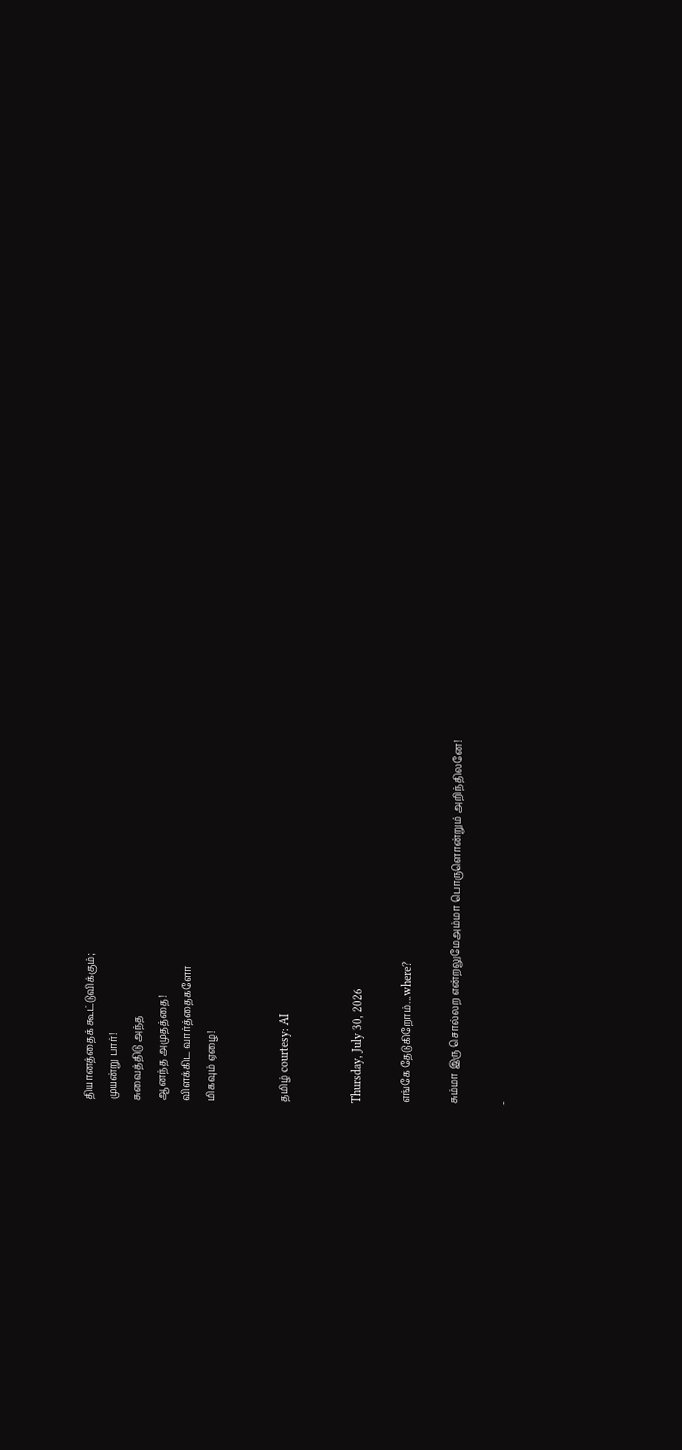தியானத்தைக் கூட்டுவிக்கும்;
முயன்று பார்!
சுவைத்திடு அந்த
ஆனந்த அமுதத்தை!
விளக்கிட வார்த்தைகளோ
மிகவும் ஏழை!


தமிழ் courtesy: AI


Thursday, July 30, 2026

எங்கே தேடுகிறோம்...where?

சும்மா இரு சொல்லற என்றலுமேஅம்மா பொருளொன்றும் அறிந்திலனே!

-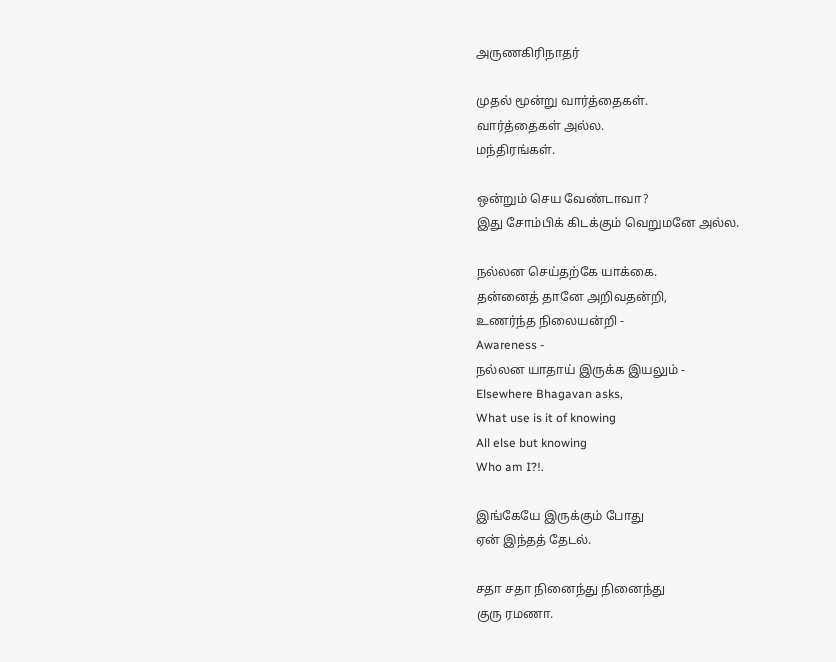அருணகிரிநாதர்

முதல் மூன்று வார்த்தைகள்.
வார்த்தைகள் அல்ல.
மந்திரங்கள்.

ஒன்றும் செய வேண்டாவா?
இது சோம்பிக் கிடக்கும் வெறுமனே அல்ல.

நல்லன செய்தற்கே யாக்கை.
தன்னைத் தானே அறிவதன்றி,
உணர்ந்த நிலையன்றி -
Awareness -
நல்லன யாதாய் இருக்க இயலும் -
Elsewhere Bhagavan asks,
What use is it of knowing
All else but knowing
Who am I?!.

இங்கேயே இருக்கும் போது
ஏன் இந்தத் தேடல்.

சதா சதா நினைந்து நினைந்து
குரு ரமணா.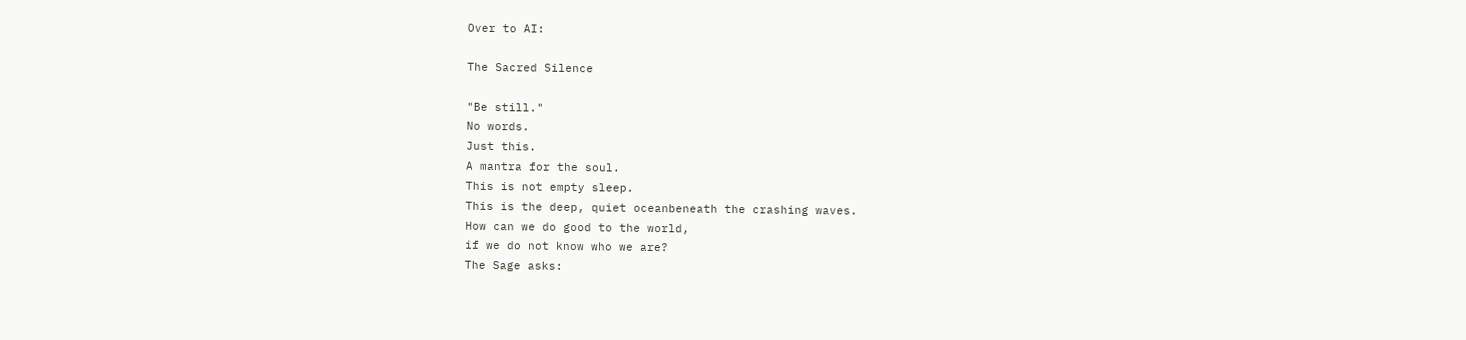Over to AI:

The Sacred Silence

"Be still."
No words.
Just this.
A mantra for the soul.
This is not empty sleep.
This is the deep, quiet oceanbeneath the crashing waves.
How can we do good to the world,
if we do not know who we are?
The Sage asks: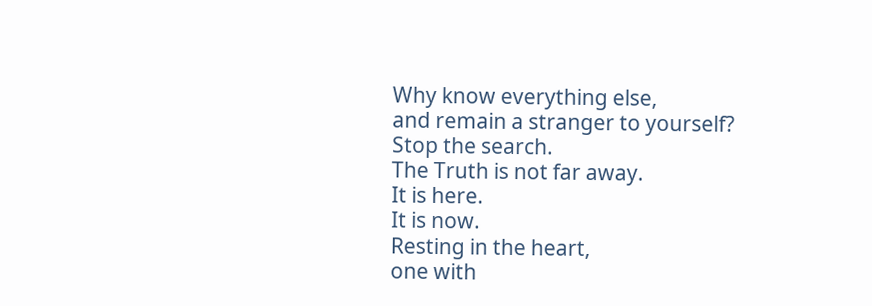Why know everything else,
and remain a stranger to yourself?
Stop the search.
The Truth is not far away.
It is here.
It is now.
Resting in the heart,
one with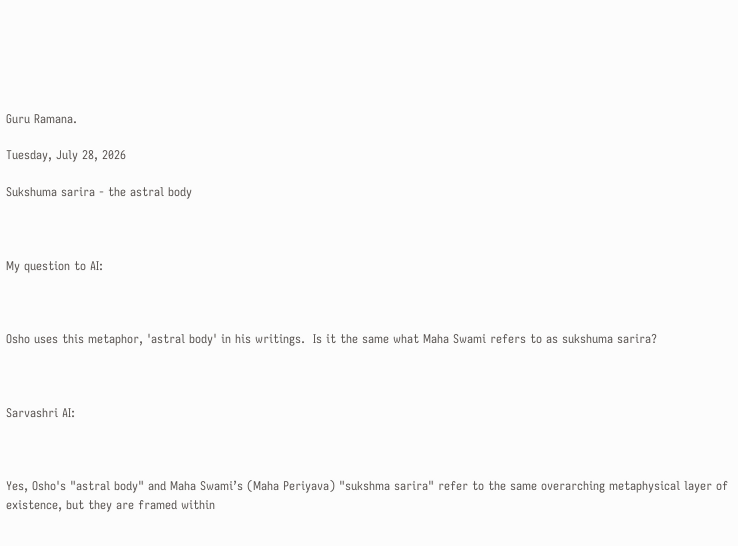Guru Ramana.

Tuesday, July 28, 2026

Sukshuma sarira - the astral body



My question to AI:



Osho uses this metaphor, 'astral body' in his writings.  Is it the same what Maha Swami refers to as sukshuma sarira?



Sarvashri AI:



Yes, Osho's "astral body" and Maha Swami’s (Maha Periyava) "sukshma sarira" refer to the same overarching metaphysical layer of existence, but they are framed within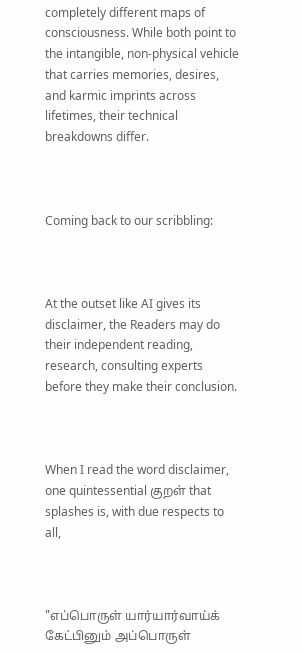completely different maps of consciousness. While both point to the intangible, non-physical vehicle that carries memories, desires, and karmic imprints across lifetimes, their technical breakdowns differ.



Coming back to our scribbling:



At the outset like AI gives its disclaimer, the Readers may do their independent reading, research, consulting experts before they make their conclusion.



When I read the word disclaimer, one quintessential குறள் that splashes is, with due respects to all,



"எப்பொருள் யார்யார்வாய்க் கேட்பினும் அப்பொருள்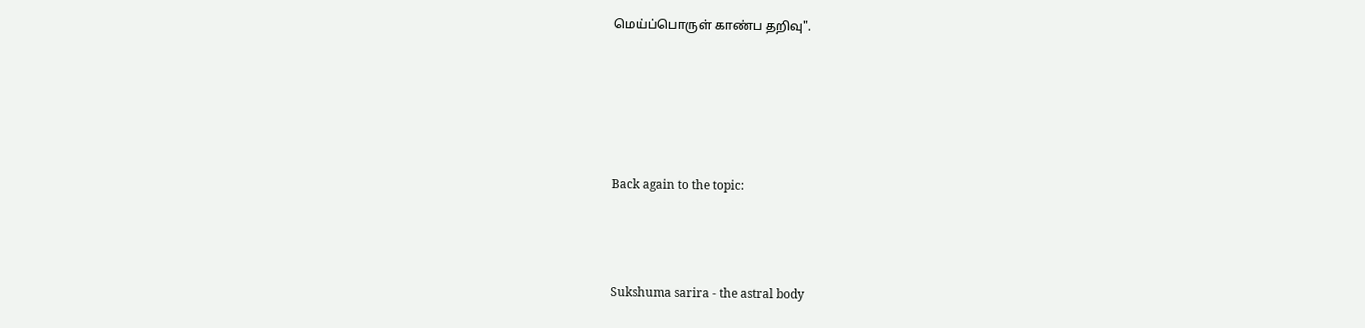மெய்ப்பொருள் காண்ப தறிவு".





Back again to the topic:



Sukshuma sarira - the astral body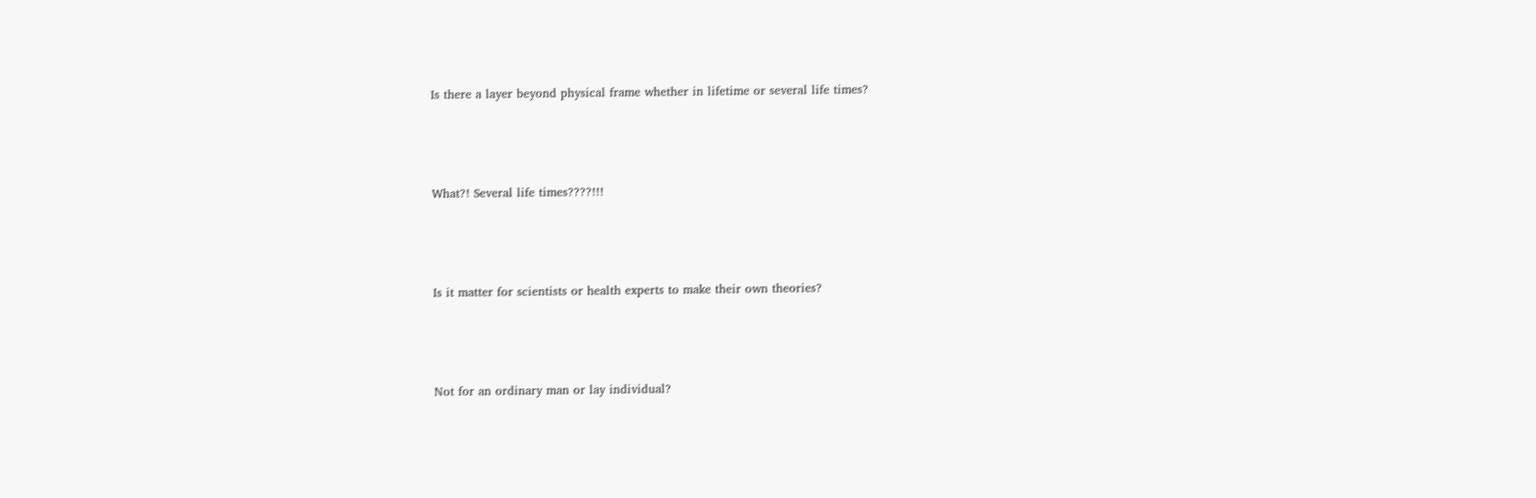Is there a layer beyond physical frame whether in lifetime or several life times?



What?! Several life times????!!!



Is it matter for scientists or health experts to make their own theories?



Not for an ordinary man or lay individual?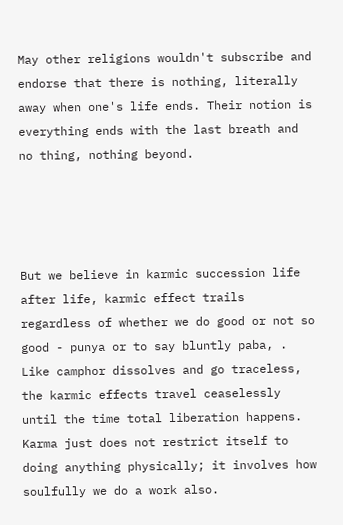May other religions wouldn't subscribe and endorse that there is nothing, literally away when one's life ends. Their notion is everything ends with the last breath and no thing, nothing beyond.




But we believe in karmic succession life after life, karmic effect trails regardless of whether we do good or not so good - punya or to say bluntly paba, .  Like camphor dissolves and go traceless, the karmic effects travel ceaselessly until the time total liberation happens. Karma just does not restrict itself to doing anything physically; it involves how soulfully we do a work also.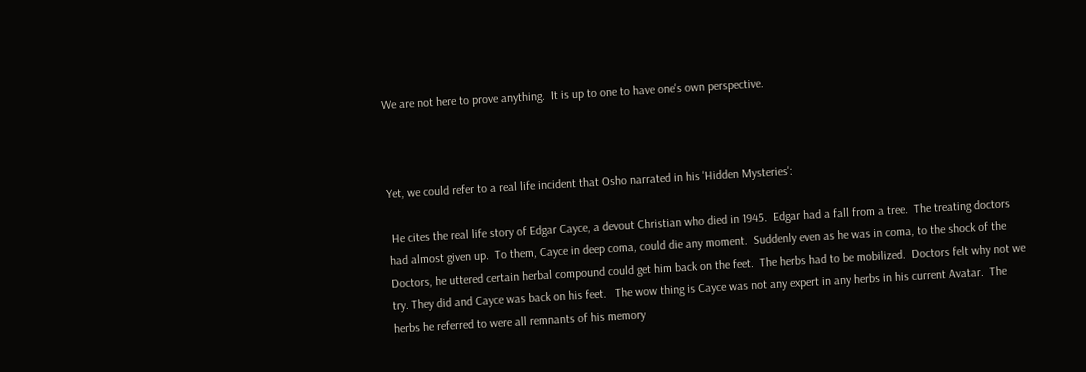We are not here to prove anything.  It is up to one to have one's own perspective.



Yet, we could refer to a real life incident that Osho narrated in his 'Hidden Mysteries':

 He cites the real life story of Edgar Cayce, a devout Christian who died in 1945.  Edgar had a fall from a tree.  The treating doctors had almost given up.  To them, Cayce in deep coma, could die any moment.  Suddenly even as he was in coma, to the shock of the Doctors, he uttered certain herbal compound could get him back on the feet.  The herbs had to be mobilized.  Doctors felt why not we try. They did and Cayce was back on his feet.   The wow thing is Cayce was not any expert in any herbs in his current Avatar.  The herbs he referred to were all remnants of his memory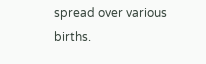spread over various births.